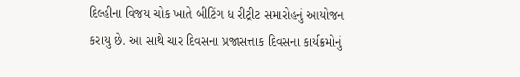દિલ્હીના વિજય ચોક ખાતે બીટિંગ ધ રીટ્રીટ સમારોહનું આયોજન કરાયુ છે. આ સાથે ચાર દિવસના પ્રજાસત્તાક દિવસના કાર્યક્રમોનું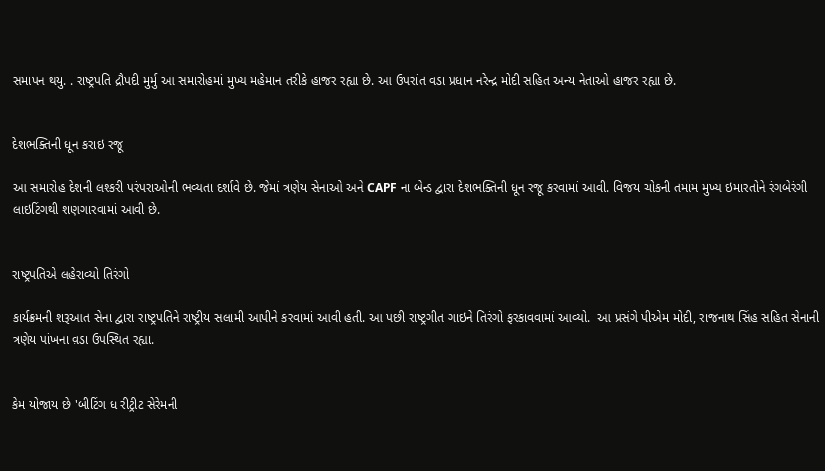સમાપન થયુ. . રાષ્ટ્રપતિ દ્રૌપદી મુર્મુ આ સમારોહમાં મુખ્ય મહેમાન તરીકે હાજર રહ્યા છે. આ ઉપરાંત વડા પ્રધાન નરેન્દ્ર મોદી સહિત અન્ય નેતાઓ હાજર રહ્યા છે.


દેશભક્તિની ધૂન કરાઇ રજૂ

આ સમારોહ દેશની લશ્કરી પરંપરાઓની ભવ્યતા દર્શાવે છે. જેમાં ત્રણેય સેનાઓ અને CAPF ના બેન્ડ દ્વારા દેશભક્તિની ધૂન રજૂ કરવામાં આવી. વિજય ચોકની તમામ મુખ્ય ઇમારતોને રંગબેરંગી લાઇટિંગથી શણગારવામાં આવી છે.


રાષ્ટ્રપતિએ લહેરાવ્યો તિરંગો

કાર્યક્રમની શરૂઆત સેના દ્વારા રાષ્ટ્રપતિને રાષ્ટ્રીય સલામી આપીને કરવામાં આવી હતી. આ પછી રાષ્ટ્રગીત ગાઇને તિરંગો ફરકાવવામાં આવ્યો.  આ પ્રસંગે પીએમ મોદી, રાજનાથ સિંહ સહિત સેનાની ત્રણેય પાંખના વ઼ડા ઉપસ્થિત રહ્યા.


કેમ યોજાય છે 'બીટિંગ ધ રીટ્રીટ સેરેમની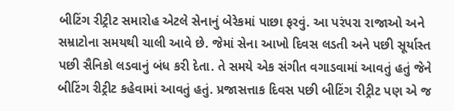બીટિંગ રીટ્રીટ સમારોહ એટલે સેનાનું બેરેકમાં પાછા ફરવું. આ પરંપરા રાજાઓ અને સમ્રાટોના સમયથી ચાલી આવે છે. જેમાં સેના આખો દિવસ લડતી અને પછી સૂર્યાસ્ત પછી સૈનિકો લડવાનું બંધ કરી દેતા. તે સમયે એક સંગીત વગાડવામાં આવતું હતું જેને બીટિંગ રીટ્રીટ કહેવામાં આવતું હતું. પ્રજાસત્તાક દિવસ પછી બીટિંગ રીટ્રીટ પણ એ જ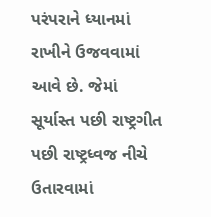પરંપરાને ધ્યાનમાં રાખીને ઉજવવામાં આવે છે. જેમાં સૂર્યાસ્ત પછી રાષ્ટ્રગીત પછી રાષ્ટ્રધ્વજ નીચે ઉતારવામાં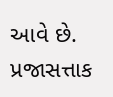આવે છે. પ્રજાસત્તાક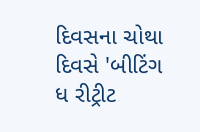દિવસના ચોથા દિવસે 'બીટિંગ ધ રીટ્રીટ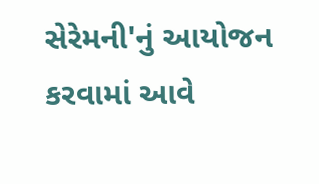સેરેમની'નું આયોજન કરવામાં આવે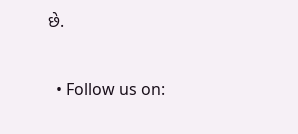છે.


  • Follow us on: